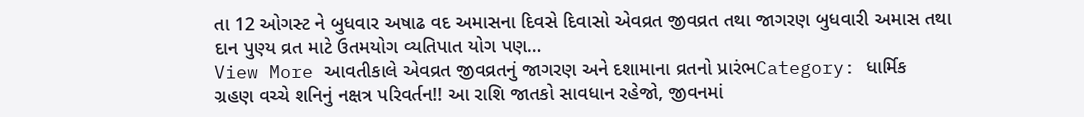તા 12 ઓગસ્ટ ને બુધવાર અષાઢ વદ અમાસના દિવસે દિવાસો એવવ્રત જીવવ્રત તથા જાગરણ બુધવારી અમાસ તથા દાન પુણ્ય વ્રત માટે ઉતમયોગ વ્યતિપાત યોગ પણ…
View More આવતીકાલે એવવ્રત જીવવ્રતનું જાગરણ અને દશામાના વ્રતનો પ્રારંભCategory: ધાર્મિક
ગ્રહણ વચ્ચે શનિનું નક્ષત્ર પરિવર્તન!! આ રાશિ જાતકો સાવધાન રહેજો, જીવનમાં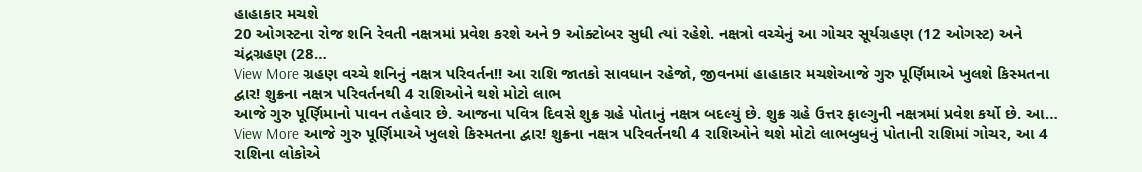હાહાકાર મચશે
20 ઓગસ્ટના રોજ શનિ રેવતી નક્ષત્રમાં પ્રવેશ કરશે અને 9 ઓક્ટોબર સુધી ત્યાં રહેશે. નક્ષત્રો વચ્ચેનું આ ગોચર સૂર્યગ્રહણ (12 ઓગસ્ટ) અને ચંદ્રગ્રહણ (28…
View More ગ્રહણ વચ્ચે શનિનું નક્ષત્ર પરિવર્તન!! આ રાશિ જાતકો સાવધાન રહેજો, જીવનમાં હાહાકાર મચશેઆજે ગુરુ પૂર્ણિમાએ ખુલશે કિસ્મતના દ્વાર! શુક્રના નક્ષત્ર પરિવર્તનથી 4 રાશિઓને થશે મોટો લાભ
આજે ગુરુ પૂર્ણિમાનો પાવન તહેવાર છે. આજના પવિત્ર દિવસે શુક્ર ગ્રહે પોતાનું નક્ષત્ર બદલ્યું છે. શુક્ર ગ્રહે ઉત્તર ફાલ્ગુની નક્ષત્રમાં પ્રવેશ કર્યો છે. આ…
View More આજે ગુરુ પૂર્ણિમાએ ખુલશે કિસ્મતના દ્વાર! શુક્રના નક્ષત્ર પરિવર્તનથી 4 રાશિઓને થશે મોટો લાભબુધનું પોતાની રાશિમાં ગોચર, આ 4 રાશિના લોકોએ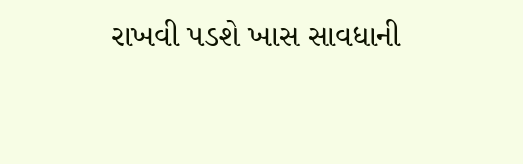રાખવી પડશે ખાસ સાવધાની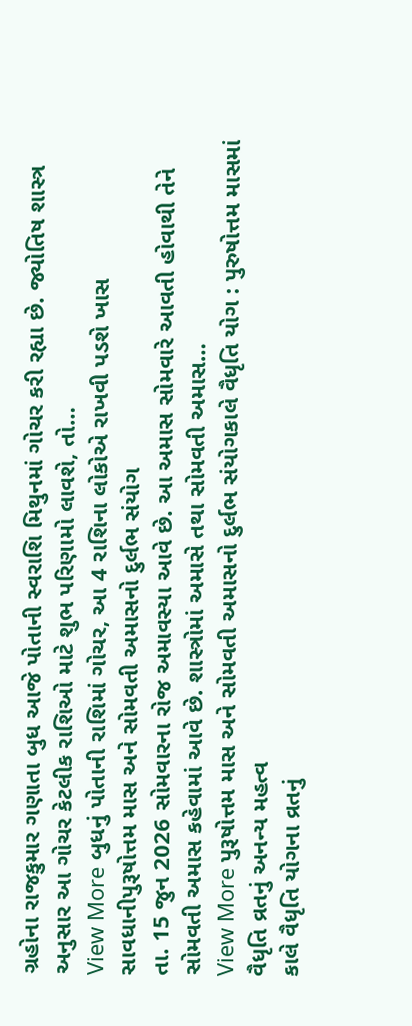ગ્રહોના રાજકુમાર ગણાતા બુધ આજે પોતાની સ્વરાશિ મિથુનમાં ગોચર કરી રહ્યા છે. જ્યોતિષ શાસ્ત્ર અનુસાર આ ગોચર કેટલીક રાશિઓ માટે શુભ પરિણામો લાવશે, તો…
View More બુધનું પોતાની રાશિમાં ગોચર, આ 4 રાશિના લોકોએ રાખવી પડશે ખાસ સાવધાનીપુરૂષોત્તમ માસ અને સોમવતી અમાસનો દુર્લભ સંયોગ
તા. 15 જુન 2026 સોમવારના રોજ અમાવસ્યા આવે છે. આ અમાસ સોમવારે આવતી હોવાથી તેને સોમવતી અમાસ કહેવામાં આવે છે. શાસ્ત્રોમાં અમાસે તથા સોમવતી અમાસ…
View More પુરૂષોત્તમ માસ અને સોમવતી અમાસનો દુર્લભ સંયોગકાલે વૈધૃતિ યોગ : પુરુષોત્તમ માસમાં વૈધૃતિ વ્રતનું અનન્ય મહત્વ
કાલે વૈધૃતિ યોગના વ્રતનું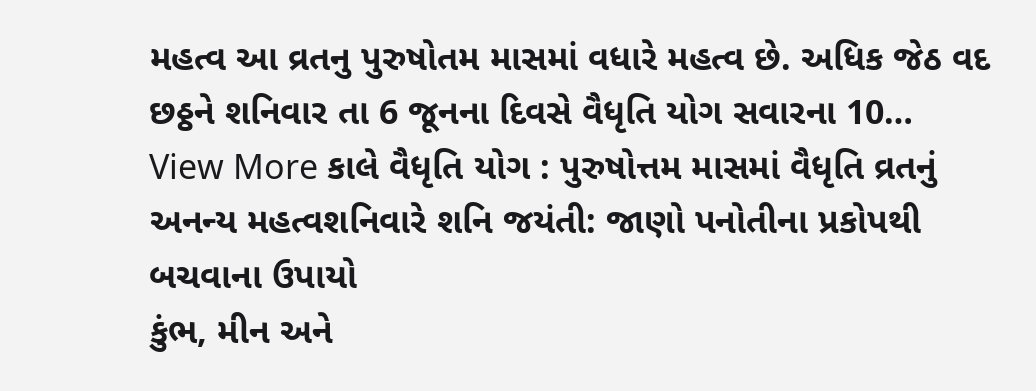મહત્વ આ વ્રતનુ પુરુષોતમ માસમાં વધારે મહત્વ છે. અધિક જેઠ વદ છઠ્ઠને શનિવાર તા 6 જૂનના દિવસે વૈધૃતિ યોગ સવારના 10…
View More કાલે વૈધૃતિ યોગ : પુરુષોત્તમ માસમાં વૈધૃતિ વ્રતનું અનન્ય મહત્વશનિવારે શનિ જયંતી: જાણો પનોતીના પ્રકોપથી બચવાના ઉપાયો
કુંભ, મીન અને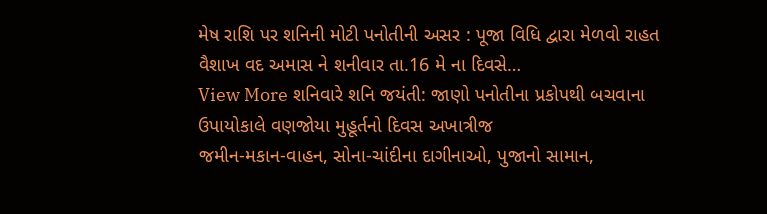મેષ રાશિ પર શનિની મોટી પનોતીની અસર : પૂજા વિધિ દ્વારા મેળવો રાહત વૈશાખ વદ અમાસ ને શનીવાર તા.16 મે ના દિવસે…
View More શનિવારે શનિ જયંતી: જાણો પનોતીના પ્રકોપથી બચવાના ઉપાયોકાલે વણજોયા મુહૂર્તનો દિવસ અખાત્રીજ
જમીન-મકાન-વાહન, સોના-ચાંદીના દાગીનાઓ, પુજાનો સામાન,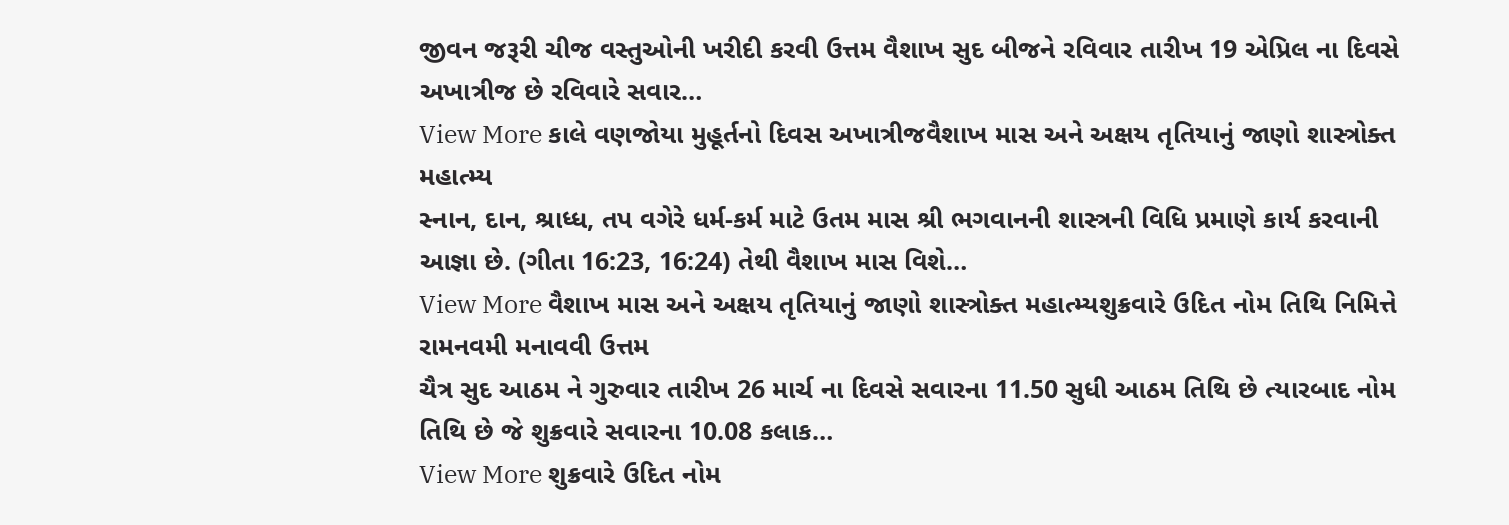જીવન જરૂરી ચીજ વસ્તુઓની ખરીદી કરવી ઉત્તમ વૈશાખ સુદ બીજને રવિવાર તારીખ 19 એપ્રિલ ના દિવસે અખાત્રીજ છે રવિવારે સવાર…
View More કાલે વણજોયા મુહૂર્તનો દિવસ અખાત્રીજવૈશાખ માસ અને અક્ષય તૃતિયાનું જાણો શાસ્ત્રોક્ત મહાત્મ્ય
સ્નાન, દાન, શ્રાધ્ધ, તપ વગેરે ધર્મ-કર્મ માટે ઉતમ માસ શ્રી ભગવાનની શાસ્ત્રની વિધિ પ્રમાણે કાર્ય કરવાની આજ્ઞા છે. (ગીતા 16:23, 16:24) તેથી વૈશાખ માસ વિશે…
View More વૈશાખ માસ અને અક્ષય તૃતિયાનું જાણો શાસ્ત્રોક્ત મહાત્મ્યશુક્રવારે ઉદિત નોમ તિથિ નિમિત્તે રામનવમી મનાવવી ઉત્તમ
ચૈત્ર સુદ આઠમ ને ગુરુવાર તારીખ 26 માર્ચ ના દિવસે સવારના 11.50 સુધી આઠમ તિથિ છે ત્યારબાદ નોમ તિથિ છે જે શુક્રવારે સવારના 10.08 કલાક…
View More શુક્રવારે ઉદિત નોમ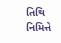તિથિ નિમિત્તે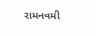રામનવમી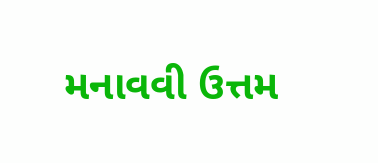મનાવવી ઉત્તમ